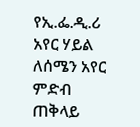የኢ.ፌ.ዲ.ሪ አየር ሃይል ለሰሜን አየር ምድብ ጠቅላይ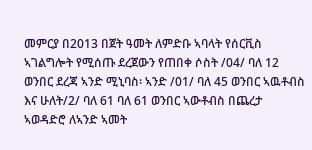መምርያ በ2013 በጀት ዓመት ለምድቡ ኣባላት የሰርቪስ ኣገልግሎት የሚሰጡ ደረጀውን የጠበቀ ሶስት /04/ ባለ 12 ወንበር ደረጃ ኣንድ ሚኒባስ፡ ኣንድ /01/ ባለ 45 ወንበር ኣዉቶብስ እና ሁለት/2/ ባለ 61 ባለ 61 ወንበር ኣውቶብስ በጨረታ ኣወዳድሮ ለኣንድ ኣመት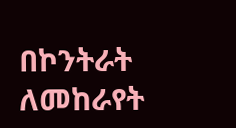በኮንትራት ለመከራየት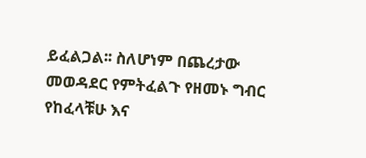ይፈልጋል፡፡ ስለሆነም በጨረታው መወዳደር የምትፈልጉ የዘመኑ ግብር የከፈላቹሁ እና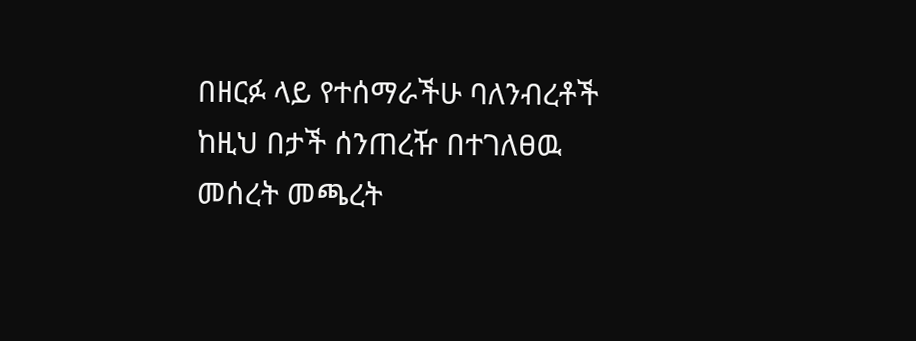በዘርፉ ላይ የተሰማራችሁ ባለንብረቶች ከዚህ በታች ሰንጠረዥ በተገለፀዉ መሰረት መጫረት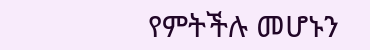የምትችሉ መሆኑን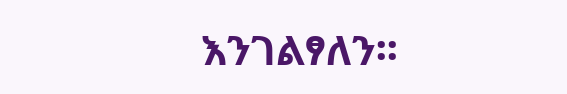እንገልፃለን፡፡